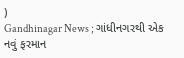)
Gandhinagar News ; ગાંધીનગરથી એક નવું ફરમાન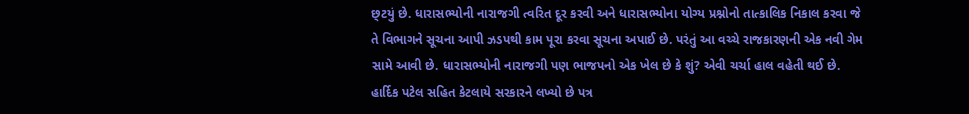છ્ટયું છે. ધારાસભ્યોની નારાજગી ત્વરિત દૂર કરવી અને ધારાસભ્યોના યોગ્ય પ્રશ્નોનો તાત્કાલિક નિકાલ કરવા જે તે વિભાગને સૂચના આપી ઝડપથી કામ પૂરા કરવા સૂચના અપાઈ છે. પરંતું આ વચ્ચે રાજકારણની એક નવી ગેમ સામે આવી છે. ધારાસભ્યોની નારાજગી પણ ભાજપનો એક ખેલ છે કે શું? એવી ચર્ચા હાલ વહેતી થઈ છે.
હાર્દિક પટેલ સહિત કેટલાયે સરકારને લખ્યો છે પત્ર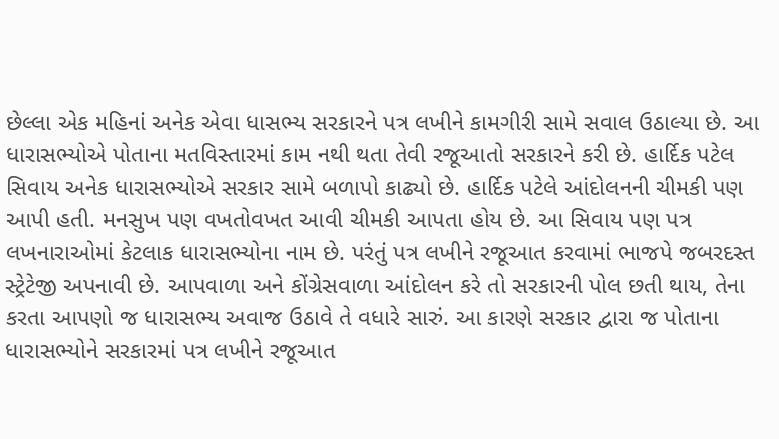છેલ્લા એક મહિનાં અનેક એવા ધાસભ્ય સરકારને પત્ર લખીને કામગીરી સામે સવાલ ઉઠાલ્યા છે. આ ધારાસભ્યોએ પોતાના મતવિસ્તારમાં કામ નથી થતા તેવી રજૂઆતો સરકારને કરી છે. હાર્દિક પટેલ સિવાય અનેક ધારાસભ્યોએ સરકાર સામે બળાપો કાઢ્યો છે. હાર્દિક પટેલે આંદોલનની ચીમકી પણ આપી હતી. મનસુખ પણ વખતોવખત આવી ચીમકી આપતા હોય છે. આ સિવાય પણ પત્ર લખનારાઓમાં કેટલાક ધારાસભ્યોના નામ છે. પરંતું પત્ર લખીને રજૂઆત કરવામાં ભાજપે જબરદસ્ત સ્ટ્રેટેજી અપનાવી છે. આપવાળા અને કોંગ્રેસવાળા આંદોલન કરે તો સરકારની પોલ છતી થાય, તેના કરતા આપણો જ ધારાસભ્ય અવાજ ઉઠાવે તે વધારે સારું. આ કારણે સરકાર દ્વારા જ પોતાના ધારાસભ્યોને સરકારમાં પત્ર લખીને રજૂઆત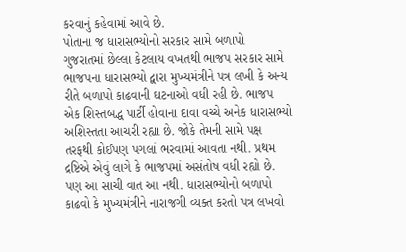કરવાનું કહેવામાં આવે છે.
પોતાના જ ધારાસભ્યોનો સરકાર સામે બળાપો
ગુજરાતમાં છેલ્લા કેટલાય વખતથી ભાજપ સરકાર સામે ભાજપના ધારાસભ્યો દ્વારા મુખ્યમંત્રીને પત્ર લખી કે અન્ય રીતે બળાપો કાઢવાની ઘટનાઓ વધી રહી છે. ભાજપ એક શિસ્તબદ્ધ પાર્ટી હોવાના દાવા વચ્ચે અનેક ધારાસભ્યો અશિસ્તતા આચરી રહ્યા છે. જોકે તેમની સામે પક્ષ તરફથી કોઈપણ પગલાં ભરવામાં આવતા નથી. પ્રથમ દ્રષ્ટિએ એવું લાગે કે ભાજપમાં અસંતોષ વધી રહ્યો છે. પણ આ સાચી વાત આ નથી. ધારાસભ્યોનો બળાપો કાઢવો કે મુખ્યમંત્રીને નારાજગી વ્યક્ત કરતો પત્ર લખવો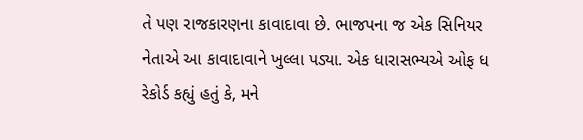તે પણ રાજકારણના કાવાદાવા છે. ભાજપના જ એક સિનિયર નેતાએ આ કાવાદાવાને ખુલ્લા પડ્યા. એક ધારાસભ્યએ ઓફ ધ રેકોર્ડ કહ્યું હતું કે, મને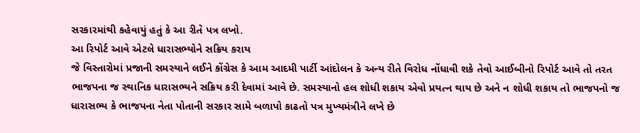સરકારમાંથી કહેવાયું હતું કે આ રીતે પત્ર લખો.
આ રિપોર્ટ આવે એટલે ધારાસભ્યોને સક્રિય કરાય
જે વિસ્તારોમાં પ્રજાની સમસ્યાને લઈને કોંગ્રેસ કે આમ આદમી પાર્ટી આંદોલન કે અન્ય રીતે વિરોધ નોંધાવી શકે તેવો આઈબીનો રિપોર્ટ આવે તો તરત ભાજપના જ સ્થાનિક ધારાસભ્યને સક્રિય કરી દેવામાં આવે છે. સમસ્યાનો હલ શોધી શકાય એવો પ્રયત્ન થાય છે અને ન શોધી શકાય તો ભાજપનો જ ધારાસભ્ય કે ભાજપના નેતા પોતાની સરકાર સામે બળાપો કાઢતો પત્ર મુખ્યમંત્રીને લખે છે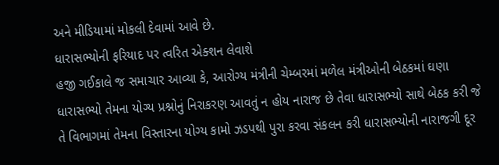અને મીડિયામાં મોકલી દેવામાં આવે છે.
ધારાસભ્યોની ફરિયાદ પર ત્વરિત એક્શન લેવાશે
હજી ગઈકાલે જ સમાચાર આવ્યા કે, આરોગ્ય મંત્રીની ચેમ્બરમાં મળેલ મંત્રીઓની બેઠકમાં ઘણા ધારાસભ્યો તેમના યોગ્ય પ્રશ્નોનું નિરાકરણ આવતું ન હોય નારાજ છે તેવા ધારાસભ્યો સાથે બેઠક કરી જે તે વિભાગમાં તેમના વિસ્તારના યોગ્ય કામો ઝડપથી પુરા કરવા સંકલન કરી ધારાસભ્યોની નારાજગી દૂર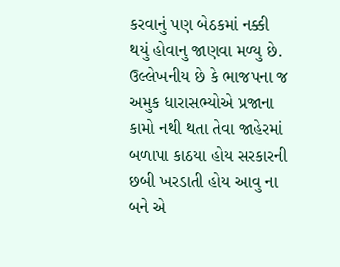કરવાનું પણ બેઠકમાં નક્કી થયું હોવાનુ જાણવા મળ્યુ છે. ઉલ્લેખનીય છે કે ભાજપના જ અમુક ધારાસભ્યોએ પ્રજાના કામો નથી થતા તેવા જાહેરમાં બળાપા કાઠયા હોય સરકારની છબી ખરડાતી હોય આવુ ના બને એ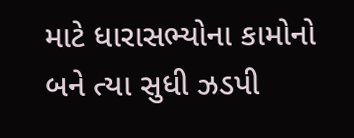માટે ધારાસભ્યોના કામોનો બને ત્યા સુધી ઝડપી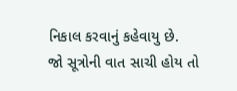નિકાલ કરવાનું કહેવાયુ છે.
જો સૂત્રોની વાત સાચી હોય તો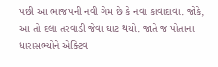પછી આ ભાજપની નવી ગેમ છે કે નવા કાવાદાવા. જોકે, આ તો દલા તરવાડી જેવા ઘાટ થયો. જાતે જ પોતાના ધારાસભ્યોને એક્ટિવ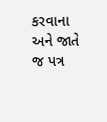કરવાના અને જાતે જ પત્ર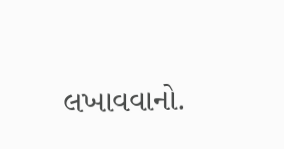લખાવવાનો.